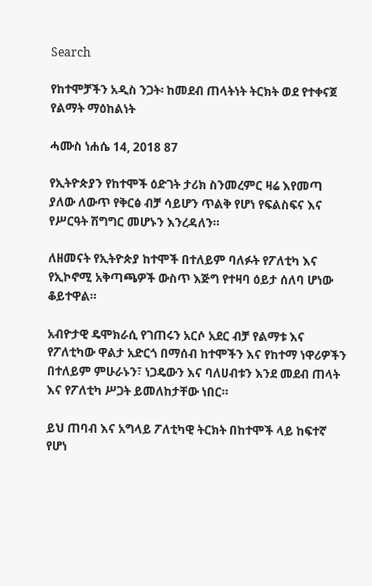Search

የከተሞቻችን አዲስ ንጋት፡ ከመደብ ጠላትነት ትርክት ወደ የተቀናጀ የልማት ማዕከልነት

ሓሙስ ነሐሴ 14, 2018 87

የኢትዮጵያን የከተሞች ዕድገት ታሪክ ስንመረምር ዛሬ እየመጣ ያለው ለውጥ የቅርፅ ብቻ ሳይሆን ጥልቅ የሆነ የፍልስፍና እና የሥርዓት ሽግግር መሆኑን እንረዳለን።

ለዘመናት የኢትዮጵያ ከተሞች በተለይም ባለፉት የፖለቲካ እና የኢኮኖሚ አቅጣጫዎች ውስጥ እጅግ የተዛባ ዕይታ ሰለባ ሆነው ቆይተዋል።

አብዮታዊ ዴሞክራሲ የገጠሩን አርሶ አደር ብቻ የልማቱ እና የፖለቲካው ዋልታ አድርጎ በማሰብ ከተሞችን እና የከተማ ነዋሪዎችን በተለይም ምሁራኑን፣ ነጋዴውን እና ባለሀብቱን እንደ መደብ ጠላት እና የፖለቲካ ሥጋት ይመለከታቸው ነበር።

ይህ ጠባብ እና አግላይ ፖለቲካዊ ትርክት በከተሞች ላይ ከፍተኛ የሆነ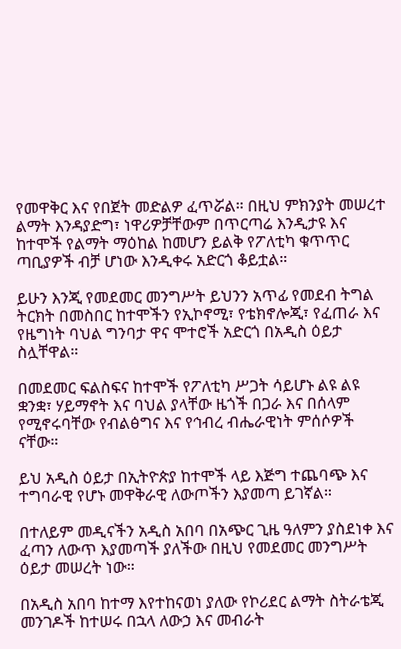የመዋቅር እና የበጀት መድልዎ ፈጥሯል። በዚህ ምክንያት መሠረተ ልማት እንዳያድግ፣ ነዋሪዎቻቸውም በጥርጣሬ እንዲታዩ እና ከተሞች የልማት ማዕከል ከመሆን ይልቅ የፖለቲካ ቁጥጥር ጣቢያዎች ብቻ ሆነው እንዲቀሩ አድርጎ ቆይቷል።

ይሁን እንጂ የመደመር መንግሥት ይህንን አጥፊ የመደብ ትግል ትርክት በመስበር ከተሞችን የኢኮኖሚ፣ የቴክኖሎጂ፣ የፈጠራ እና የዜግነት ባህል ግንባታ ዋና ሞተሮች አድርጎ በአዲስ ዕይታ ስሏቸዋል።

በመደመር ፍልስፍና ከተሞች የፖለቲካ ሥጋት ሳይሆኑ ልዩ ልዩ ቋንቋ፣ ሃይማኖት እና ባህል ያላቸው ዜጎች በጋራ እና በሰላም የሚኖሩባቸው የብልፅግና እና የኅብረ ብሔራዊነት ምሰሶዎች ናቸው።

ይህ አዲስ ዕይታ በኢትዮጵያ ከተሞች ላይ እጅግ ተጨባጭ እና ተግባራዊ የሆኑ መዋቅራዊ ለውጦችን እያመጣ ይገኛል።

በተለይም መዲናችን አዲስ አበባ በአጭር ጊዜ ዓለምን ያስደነቀ እና ፈጣን ለውጥ እያመጣች ያለችው በዚህ የመደመር መንግሥት ዕይታ መሠረት ነው።

በአዲስ አበባ ከተማ እየተከናወነ ያለው የኮሪደር ልማት ስትራቴጂ መንገዶች ከተሠሩ በኋላ ለውኃ እና መብራት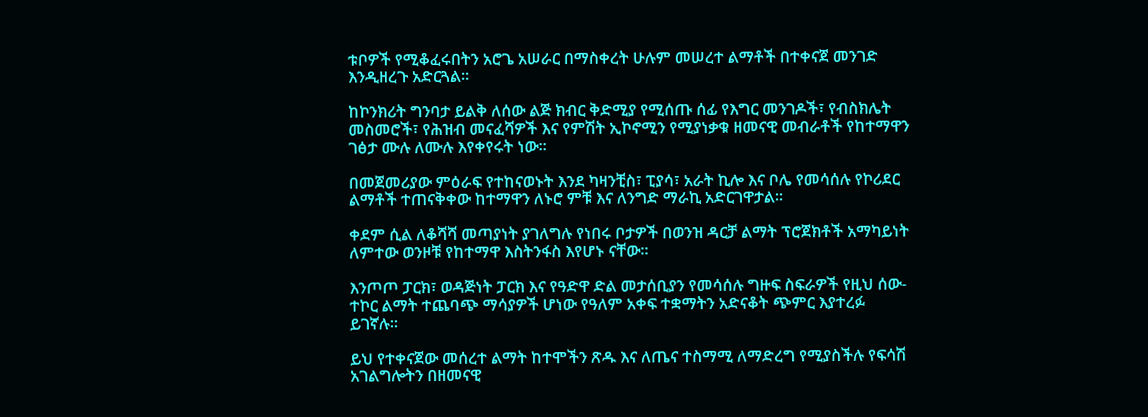ቱቦዎች የሚቆፈሩበትን አሮጌ አሠራር በማስቀረት ሁሉም መሠረተ ልማቶች በተቀናጀ መንገድ እንዲዘረጉ አድርጓል።

ከኮንክሪት ግንባታ ይልቅ ለሰው ልጅ ክብር ቅድሚያ የሚሰጡ ሰፊ የእግር መንገዶች፣ የብስክሌት መስመሮች፣ የሕዝብ መናፈሻዎች እና የምሽት ኢኮኖሚን የሚያነቃቁ ዘመናዊ መብራቶች የከተማዋን ገፅታ ሙሉ ለሙሉ እየቀየሩት ነው።

በመጀመሪያው ምዕራፍ የተከናወኑት እንደ ካዛንቺስ፣ ፒያሳ፣ አራት ኪሎ እና ቦሌ የመሳሰሉ የኮሪደር ልማቶች ተጠናቅቀው ከተማዋን ለኑሮ ምቹ እና ለንግድ ማራኪ አድርገዋታል።

ቀደም ሲል ለቆሻሻ መጣያነት ያገለግሉ የነበሩ ቦታዎች በወንዝ ዳርቻ ልማት ፕሮጀክቶች አማካይነት ለምተው ወንዞቹ የከተማዋ እስትንፋስ እየሆኑ ናቸው።

እንጦጦ ፓርክ፣ ወዳጅነት ፓርክ እና የዓድዋ ድል መታሰቢያን የመሳሰሉ ግዙፍ ስፍራዎች የዚህ ሰው-ተኮር ልማት ተጨባጭ ማሳያዎች ሆነው የዓለም አቀፍ ተቋማትን አድናቆት ጭምር እያተረፉ ይገኛሉ።

ይህ የተቀናጀው መሰረተ ልማት ከተሞችን ጽዱ እና ለጤና ተስማሚ ለማድረግ የሚያስችሉ የፍሳሽ አገልግሎትን በዘመናዊ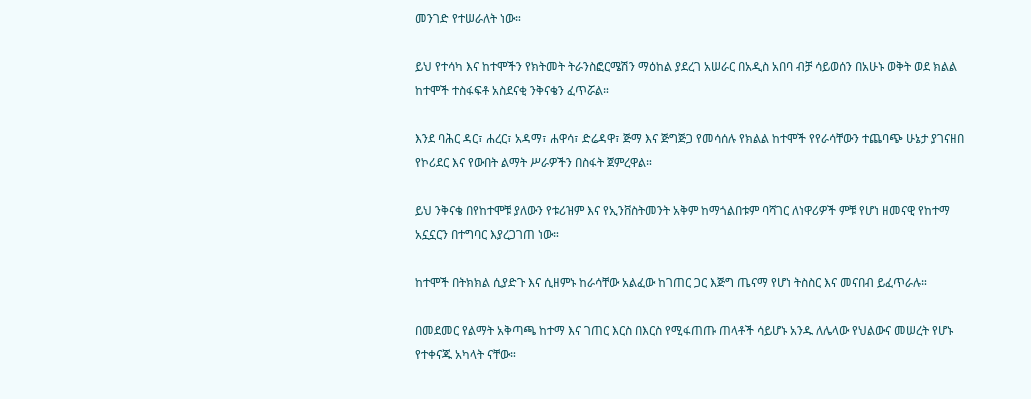መንገድ የተሠራለት ነው።

ይህ የተሳካ እና ከተሞችን የክትመት ትራንስፎርሜሽን ማዕከል ያደረገ አሠራር በአዲስ አበባ ብቻ ሳይወሰን በአሁኑ ወቅት ወደ ክልል ከተሞች ተስፋፍቶ አስደናቂ ንቅናቄን ፈጥሯል።

እንደ ባሕር ዳር፣ ሐረር፣ አዳማ፣ ሐዋሳ፣ ድሬዳዋ፣ ጅማ እና ጅግጅጋ የመሳሰሉ የክልል ከተሞች የየራሳቸውን ተጨባጭ ሁኔታ ያገናዘበ የኮሪደር እና የውበት ልማት ሥራዎችን በስፋት ጀምረዋል።

ይህ ንቅናቄ በየከተሞቹ ያለውን የቱሪዝም እና የኢንቨስትመንት አቅም ከማጎልበቱም ባሻገር ለነዋሪዎች ምቹ የሆነ ዘመናዊ የከተማ አኗኗርን በተግባር እያረጋገጠ ነው።

ከተሞች በትክክል ሲያድጉ እና ሲዘምኑ ከራሳቸው አልፈው ከገጠር ጋር እጅግ ጤናማ የሆነ ትስስር እና መናበብ ይፈጥራሉ።

በመደመር የልማት አቅጣጫ ከተማ እና ገጠር እርስ በእርስ የሚፋጠጡ ጠላቶች ሳይሆኑ አንዱ ለሌላው የህልውና መሠረት የሆኑ የተቀናጁ አካላት ናቸው።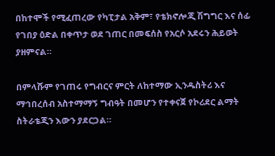በከተሞች የሚፈጠረው የካፒታል አቅም፣ የቴክኖሎጂ ሽግግር እና ሰፊ የገበያ ዕድል በቀጥታ ወደ ገጠር በመፍሰስ የአርሶ አደሩን ሕይወት ያዘምናል።

በምላሹም የገጠሩ የግብርና ምርት ለከተማው ኢንዱስትሪ እና ማኅበረሰብ አስተማማኝ ግብዓት በመሆን የተቀናጀ የኮሪደር ልማት ስትራቴጂን እውን ያደርጋል።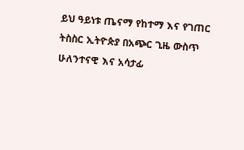ይህ ዓይነቱ ጤናማ የከተማ እና የገጠር ትስስር ኢትዮጵያ በአጭር ጊዜ ውስጥ ሁለንተናዊ እና አሳታፊ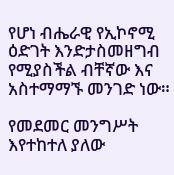የሆነ ብሔራዊ የኢኮኖሚ ዕድገት እንድታስመዘግብ የሚያስችል ብቸኛው እና አስተማማኙ መንገድ ነው።

የመደመር መንግሥት እየተከተለ ያለው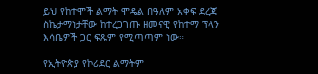ይህ የከተሞች ልማት ሞዴል በዓለም አቀፍ ደረጃ ስኬታማነታቸው ከተረጋገጡ ዘመናዊ የከተማ ፕላን እሳቤዎች ጋር ፍጹም የሚጣጣም ነው።

የኢትዮጵያ የኮሪደር ልማትም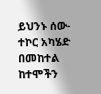ይህንኑ ሰው-ተኮር አካሄድ በመከተል ከተሞችን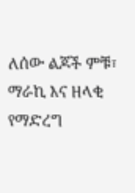ለሰው ልጆች ምቹ፣ ማራኪ እና ዘላቂ የማድረግ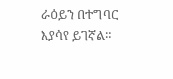ራዕይን በተግባር እያሳየ ይገኛል።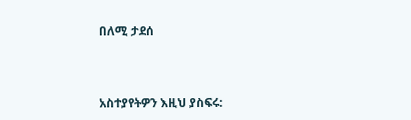በለሚ ታደሰ



አስተያየትዎን እዚህ ያስፍሩ: